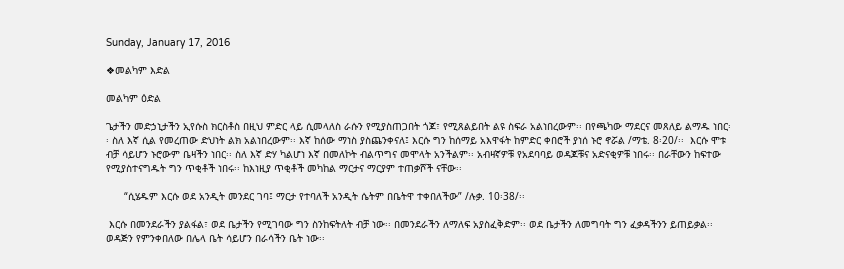Sunday, January 17, 2016

❖መልካም እድል

መልካም ዕድል

ጌታችን መድኃኒታችን ኢየሱስ ክርስቶስ በዚህ ምድር ላይ ሲመላለስ ራሱን የሚያስጠጋበት ጎጆ፣ የሚጸልይበት ልዩ ስፍራ አልነበረውም፡፡ በየጫካው ማደርና መጸለይ ልማዱ ነበር፡፡ ስለ እኛ ሲል የመረጠው ድህነት ልክ አልነበረውም፡፡ እኛ ከሰው ማነስ ያስጨንቀናለ፤ እርሱ ግን ከሰማይ አእዋፋት ከምድር ቀበሮች ያነሰ ኑሮ ኖሯል /ማቴ. 8፡20/፡፡  እርሱ ሞቱ ብቻ ሳይሆን ኑሮውም ቤዛችን ነበር፡፡ ስለ እኛ ድሃ ካልሆነ እኛ በመለኮት ብልጥግና መሞላት አንችልም፡፡ አብዛኛዎቹ የአደባባይ ወዳጆቹና አድናቂዎቹ ነበሩ፡፡ በራቸውን ከፍተው የሚያስተናግዱት ግን ጥቂቶች ነበሩ፡፡ ከእነዚያ ጥቂቶች መካከል ማርታና ማርያም ተጠቃሾች ናቸው፡፡

      “ሲሄዱም እርሱ ወደ አንዲት መንደር ገባ፤ ማርታ የተባለች አንዲት ሴትም በቤትዋ ተቀበለችው” /ሉቃ. 10፡38/፡፡

 እርሱ በመንደራችን ያልፋል፣ ወደ ቤታችን የሚገባው ግን ስንከፍትለት ብቻ ነው፡፡ በመንደራችን ለማለፍ አያስፈቅድም፡፡ ወደ ቤታችን ለመግባት ግን ፈቃዳችንን ይጠይቃል፡፡ ወዳጅን የምንቀበለው በሌላ ቤት ሳይሆን በራሳችን ቤት ነው፡፡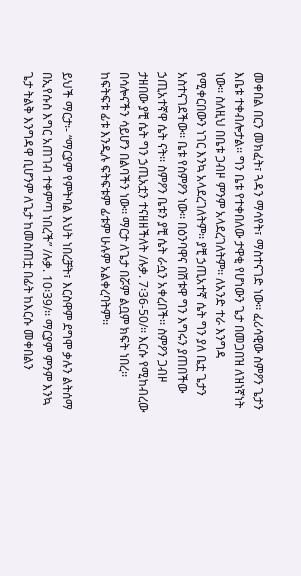መቀበል በርን መክፈት፣ ጓዳን ማሳየት፣ ማስተናገድ ነው፡፡ ፈሪሳዊው ስምዖን ጌታን እቤቱ ተቀብሎታል፡፡ ግን ቤቱ የተቀበለው ታዋቂ የሆነውን ጌታ በመጋበዝ ለዝነኛነት ነው፡፡ ስለዚህ በቤቱ ጋብዞ ምንም አላደረገለትም፡፡ ለአንድ ተራ እንግዳ የሚቀርበውን ነገር እንኳ አላደረገለትም፡፡ ያቺ ኃጢአተኛ ሴት ግን ያለ ቤቷ ጌታን አስተናገደችው፡፡ ቤቱ የስምዖን ነው፡፡ በዕንባዋና በሽቱዋ ግን እግሩን ያጠበችው ኃጢአተኛዋ ሴት ናት፡፡ ስምዖን ቤቱን ያቺ ሴት ራሷን አቀረበች፡፡ ስምዖን ጋብዞ ታዘበው ያቺ ሴት ግን ኃጢአቷን ተናዘዘችለት /ሉቃ. 7፡36-50/፡፡ እርሱ የሚከብረው በሳሎናችን ሳይሆን በልባችን ነው፡፡ ማርታ ለጌታ በሯም ልቧም ክፍት ነበረ፡፡ ከፍትፍቱ ፊቱ እንዲሉ ፍትፍቱም ፊቱም ሁሉም አልቀረባትም፡፡

ይህች ማርታ፡- “ማርያም የምትባል እህት ነበረቻት፣ እርስዋም ደግሞ ቃሉን ልትሰማ በኢየሱስ እግር አጠገብ ተቀምጣ ነበረች” /ሉቃ. 10፡39/፡፡ ማርያም ምንም እንኳ ጌታ ትልቅ እንግዳዋ ቢሆንም ለጌታ ከመስጠቷ በፊት ከእርሱ መቀበልን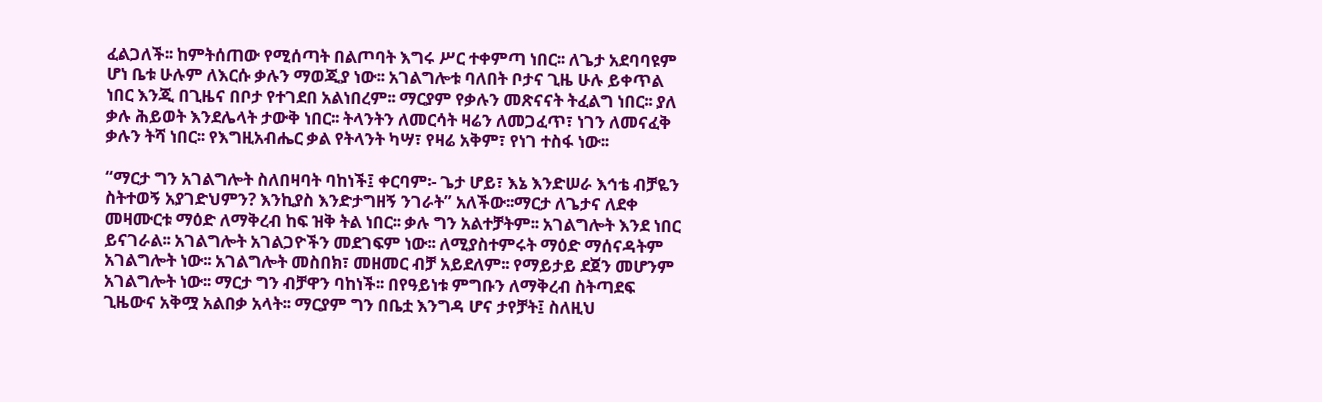ፈልጋለች፡፡ ከምትሰጠው የሚሰጣት በልጦባት እግሩ ሥር ተቀምጣ ነበር፡፡ ለጌታ አደባባዩም ሆነ ቤቱ ሁሉም ለእርሱ ቃሉን ማወጂያ ነው፡፡ አገልግሎቱ ባለበት ቦታና ጊዜ ሁሉ ይቀጥል ነበር እንጂ በጊዜና በቦታ የተገደበ አልነበረም፡፡ ማርያም የቃሉን መጽናናት ትፈልግ ነበር፡፡ ያለ ቃሉ ሕይወት እንደሌላት ታውቅ ነበር፡፡ ትላንትን ለመርሳት ዛሬን ለመጋፈጥ፣ ነገን ለመናፈቅ ቃሉን ትሻ ነበር፡፡ የእግዚአብሔር ቃል የትላንት ካሣ፣ የዛሬ አቅም፣ የነገ ተስፋ ነው፡፡

“ማርታ ግን አገልግሎት ስለበዛባት ባከነች፤ ቀርባም፡- ጌታ ሆይ፣ እኔ እንድሠራ እኅቴ ብቻዬን ስትተወኝ አያገድህምን? እንኪያስ እንድታግዘኝ ንገራት” አለችው፡፡ማርታ ለጌታና ለደቀ መዛሙርቱ ማዕድ ለማቅረብ ከፍ ዝቅ ትል ነበር፡፡ ቃሉ ግን አልተቻትም፡፡ አገልግሎት እንደ ነበር ይናገራል፡፡ አገልግሎት አገልጋዮችን መደገፍም ነው፡፡ ለሚያስተምሩት ማዕድ ማሰናዳትም አገልግሎት ነው፡፡ አገልግሎት መስበክ፣ መዘመር ብቻ አይደለም፡፡ የማይታይ ደጀን መሆንም አገልግሎት ነው፡፡ ማርታ ግን ብቻዋን ባከነች፡፡ በየዓይነቱ ምግቡን ለማቅረብ ስትጣደፍ ጊዜውና አቅሟ አልበቃ አላት፡፡ ማርያም ግን በቤቷ እንግዳ ሆና ታየቻት፤ ስለዚህ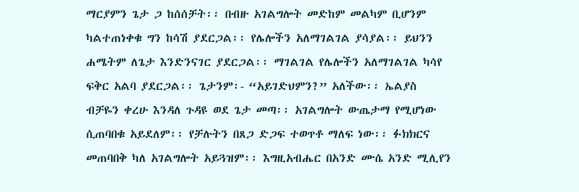ማርያምን ጌታ ጋ ከሰሰቻት፡፡ በብዙ አገልግሎት መድከም መልካም ቢሆንም ካልተጠነቀቁ ግን ከሳሽ ያደርጋል፡፡ የሌሎችን አለማገልገል ያሳያል፡፡ ይህንን ሐሜትም ለጌታ እንድንናገር ያደርጋል፡፡ ማገልገል የሌሎችን አለማገልገል ካሳየ ፍቅር አልባ ያደርጋል፡፡ ጌታንም፡- “አይገድህምን?” አለችው፡፡ ኤልያስ ብቻዬን ቀረሁ እንዳለ ጉዳዩ ወደ ጌታ መጣ፡፡ አገልግሎት ውጤታማ የሚሆነው ሲጠባበቁ አይደለም፡፡ የቻሉትን በጸጋ ድጋፍ ተወጥቶ ማለፍ ነው፡፡ ፉክክርና መጠባበቅ ካለ አገልግሎት አይጓዝም፡፡ እግዚአብሔር በአንድ ሙሴ አንድ ሚሊየን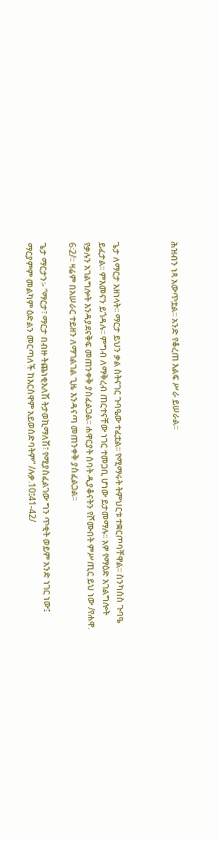ሕዝብን ነጻ አውጥቷል፡፡ አንድ የቆረጠ እልፍ ሥራ ይሠራል፡፡



ጌታ ለማርታ አዘነላት፡፡ ማርታ ይህን ቃል ስትናገር ጉባዔው ተፈቷል፡፡ የሚማሩት ትምህርቱ ተቋርጦባቸዋል፡፡ ስንካሰስ ጉባዔ ይፈታል፡፡ ምእመናን ይጎዳሉ፡፡ ምግብ ለማቅረብ ጠርተናቸው ነገር ተመጋቢ ሆነው ይታመማሉ፡፡ አዎ የማዕድ አገልግሎት የቃሉን አገልግሎት እንዳያደናቅፍ መጠንቀቅ ያስፈልጋል፡፡ ሐዋርያት ሰባት ዲያቆናትን የሾሙበት ምሥጢር ይህ ነው /የሐዋ. 6፡2/፡፡ ዛሬም በአሠራር ተይዘን ለማገልገል ጊዜ እንዳናጣ መጠንቀቅ ያስፈልጋል፡፡

ጌታ ማርታን፡- “ማርታ፣ ማርታ በብዙ ትጨነቂአለሽ ትታወኪማለሽ፣ የሚያስፈልገው ግን ጥቂት ወይም አንድ ነገር ነው፤ ማርያምም መልካም ዕድልን መርጣለች ከእርስዋም አይወሰድባትም” /ሉቃ.10፤41-42/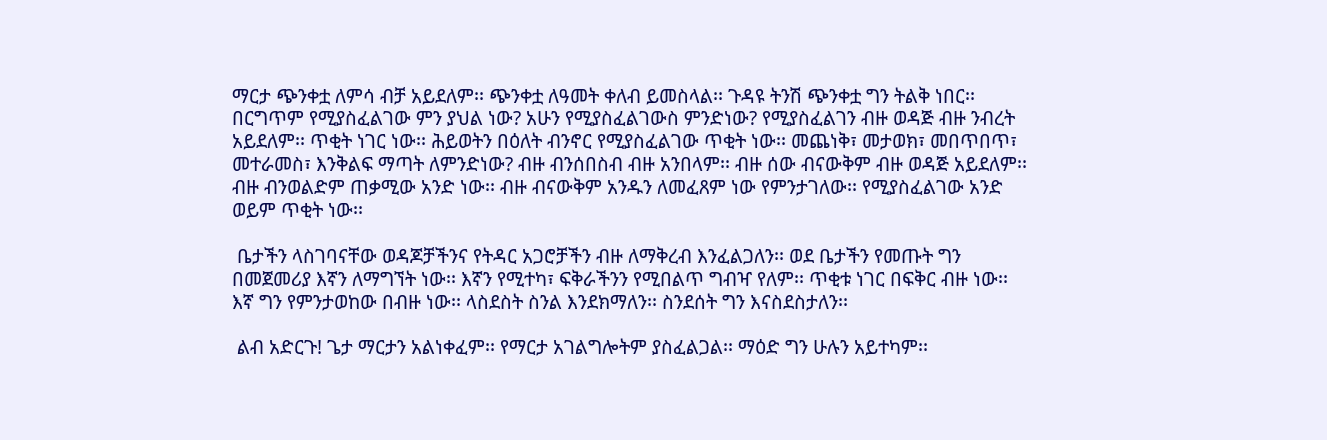ማርታ ጭንቀቷ ለምሳ ብቻ አይደለም፡፡ ጭንቀቷ ለዓመት ቀለብ ይመስላል፡፡ ጉዳዩ ትንሽ ጭንቀቷ ግን ትልቅ ነበር፡፡ በርግጥም የሚያስፈልገው ምን ያህል ነው? አሁን የሚያስፈልገውስ ምንድነው? የሚያስፈልገን ብዙ ወዳጅ ብዙ ንብረት አይደለም፡፡ ጥቂት ነገር ነው፡፡ ሕይወትን በዕለት ብንኖር የሚያስፈልገው ጥቂት ነው፡፡ መጨነቅ፣ መታወክ፣ መበጥበጥ፣ መተራመስ፣ እንቅልፍ ማጣት ለምንድነው? ብዙ ብንሰበስብ ብዙ አንበላም፡፡ ብዙ ሰው ብናውቅም ብዙ ወዳጅ አይደለም፡፡ ብዙ ብንወልድም ጠቃሚው አንድ ነው፡፡ ብዙ ብናውቅም አንዱን ለመፈጸም ነው የምንታገለው፡፡ የሚያስፈልገው አንድ ወይም ጥቂት ነው፡፡

 ቤታችን ላስገባናቸው ወዳጆቻችንና የትዳር አጋሮቻችን ብዙ ለማቅረብ እንፈልጋለን፡፡ ወደ ቤታችን የመጡት ግን በመጀመሪያ እኛን ለማግኘት ነው፡፡ እኛን የሚተካ፣ ፍቅራችንን የሚበልጥ ግብዣ የለም፡፡ ጥቂቱ ነገር በፍቅር ብዙ ነው፡፡ እኛ ግን የምንታወከው በብዙ ነው፡፡ ላስደስት ስንል እንደክማለን፡፡ ስንደሰት ግን እናስደስታለን፡፡

 ልብ አድርጉ! ጌታ ማርታን አልነቀፈም፡፡ የማርታ አገልግሎትም ያስፈልጋል፡፡ ማዕድ ግን ሁሉን አይተካም፡፡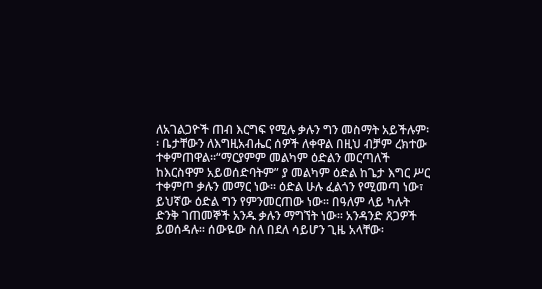ለአገልጋዮች ጠብ እርግፍ የሚሉ ቃሉን ግን መስማት አይችሉም፡፡ ቤታቸውን ለእግዚአብሔር ሰዎች ለቀዋል በዚህ ብቻም ረክተው ተቀምጠዋል፡፡“ማርያምም መልካም ዕድልን መርጣለች ከእርስዋም አይወሰድባትም” ያ መልካም ዕድል ከጌታ እግር ሥር ተቀምጦ ቃሉን መማር ነው፡፡ ዕድል ሁሉ ፈልጎን የሚመጣ ነው፣ ይህኛው ዕድል ግን የምንመርጠው ነው፡፡ በዓለም ላይ ካሉት ድንቅ ገጠመኞች አንዱ ቃሉን ማግኘት ነው፡፡ አንዳንድ ጸጋዎች ይወሰዳሉ፡፡ ሰውዬው ስለ በደለ ሳይሆን ጊዜ አላቸው፡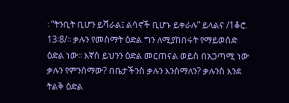፡ “ትንቢት ቢሆን ይሻራል፤ ልሳኖች ቢሆኑ ይቀራሉ” ይላልና /1ቆሮ. 13፡8/፡፡ ቃሉን የመስማት ዕድል ግን ለሚያከበሩት የማይወሰድ ዕድል ነው፡፡ እኛስ ይህንን ዕድል መርጠናል ወይስ በአጋጣሚ ነው ቃሉን የምንሰማው? በቤታችንስ ቃሉን እንሰማለን? ቃሉንስ እንደ ትልቅ ዕድል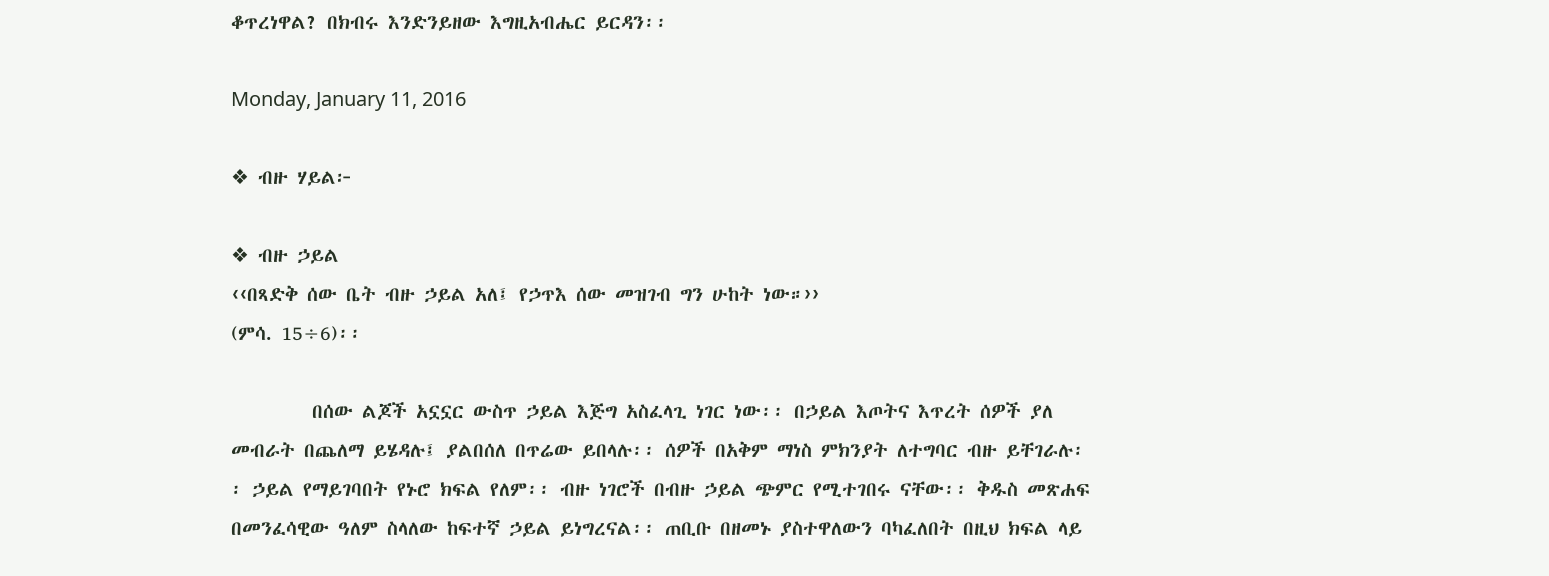ቆጥረነዋል? በክብሩ እንድንይዘው እግዚአብሔር ይርዳን፡፡

Monday, January 11, 2016

❖ ብዙ ሃይል፦

❖ ብዙ ኃይል
‹‹በጻድቅ ሰው ቤት ብዙ ኃይል አለ፤ የኃጥእ ሰው መዝገብ ግን ሁከት ነው።››
(ምሳ. 15÷6)፡፡

         በሰው ልጆች አኗኗር ውስጥ ኃይል እጅግ አስፈላጊ ነገር ነው፡፡ በኃይል እጦትና እጥረት ሰዎች ያለ መብራት በጨለማ ይሄዳሉ፤ ያልበሰለ በጥሬው ይበላሉ፡፡ ሰዎች በአቅም ማነስ ምክንያት ለተግባር ብዙ ይቸገራሉ፡፡ ኃይል የማይገባበት የኑሮ ክፍል የለም፡፡ ብዙ ነገሮች በብዙ ኃይል ጭምር የሚተገበሩ ናቸው፡፡ ቅዱስ መጽሐፍ በመንፈሳዊው ዓለም ስላለው ከፍተኛ ኃይል ይነግረናል፡፡ ጠቢቡ በዘመኑ ያስተዋለውን ባካፈለበት በዚህ ክፍል ላይ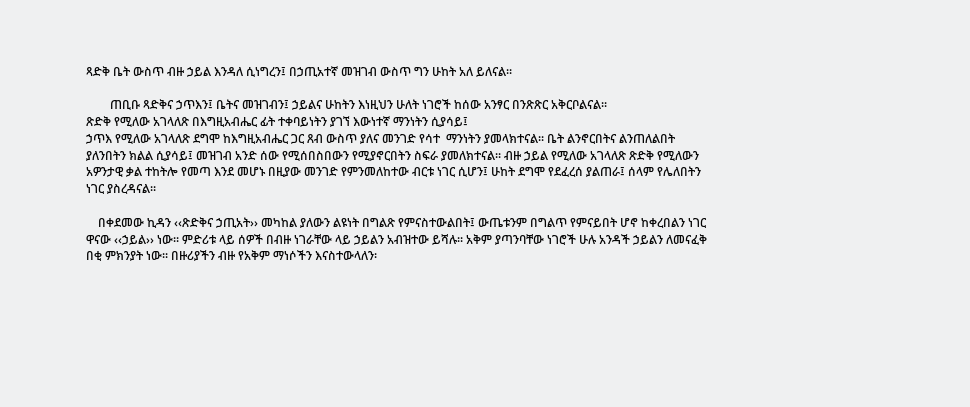ጻድቅ ቤት ውስጥ ብዙ ኃይል እንዳለ ሲነግረን፤ በኃጢአተኛ መዝገብ ውስጥ ግን ሁከት አለ ይለናል፡፡

        ጠቢቡ ጻድቅና ኃጥእን፤ ቤትና መዝገብን፤ ኃይልና ሁከትን እነዚህን ሁለት ነገሮች ከሰው አንፃር በንጽጽር አቅርቦልናል፡፡
ጽድቅ የሚለው አገላለጽ በእግዚአብሔር ፊት ተቀባይነትን ያገኘ እውነተኛ ማንነትን ሲያሳይ፤
ኃጥእ የሚለው አገላለጽ ደግሞ ከእግዚአብሔር ጋር ጸብ ውስጥ ያለና መንገድ የሳተ  ማንነትን ያመላክተናል፡፡ ቤት ልንኖርበትና ልንጠለልበት ያለንበትን ክልል ሲያሳይ፤ መዝገብ አንድ ሰው የሚሰበስበውን የሚያኖርበትን ስፍራ ያመለክተናል፡፡ ብዙ ኃይል የሚለው አገላለጽ ጽድቅ የሚለውን አዎንታዊ ቃል ተከትሎ የመጣ እንደ መሆኑ በዚያው መንገድ የምንመለከተው ብርቱ ነገር ሲሆን፤ ሁከት ደግሞ የደፈረሰ ያልጠራ፤ ሰላም የሌለበትን ነገር ያስረዳናል፡፡

    በቀደመው ኪዳን ‹‹ጽድቅና ኃጢአት›› መካከል ያለውን ልዩነት በግልጽ የምናስተውልበት፤ ውጤቱንም በግልጥ የምናይበት ሆኖ ከቀረበልን ነገር ዋናው ‹‹ኃይል›› ነው፡፡ ምድሪቱ ላይ ሰዎች በብዙ ነገራቸው ላይ ኃይልን አብዝተው ይሻሉ፡፡ አቅም ያጣንባቸው ነገሮች ሁሉ አንዳች ኃይልን ለመናፈቅ በቂ ምክንያት ነው፡፡ በዙሪያችን ብዙ የአቅም ማነሶችን እናስተውላለን፡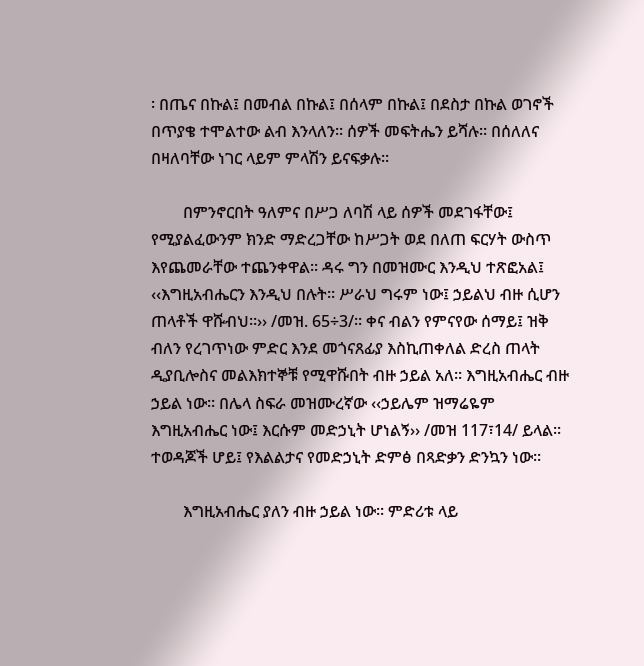፡ በጤና በኩል፤ በመብል በኩል፤ በሰላም በኩል፤ በደስታ በኩል ወገኖች በጥያቄ ተሞልተው ልብ እንላለን፡፡ ሰዎች መፍትሔን ይሻሉ፡፡ በሰለለና በዛለባቸው ነገር ላይም ምላሽን ይናፍቃሉ፡፡

        በምንኖርበት ዓለምና በሥጋ ለባሽ ላይ ሰዎች መደገፋቸው፤ የሚያልፈውንም ክንድ ማድረጋቸው ከሥጋት ወደ በለጠ ፍርሃት ውስጥ እየጨመራቸው ተጨንቀዋል፡፡ ዳሩ ግን በመዝሙር እንዲህ ተጽፎአል፤ ‹‹እግዚአብሔርን እንዲህ በሉት። ሥራህ ግሩም ነው፤ ኃይልህ ብዙ ሲሆን ጠላቶች ዋሹብህ።›› /መዝ. 65÷3/፡፡ ቀና ብልን የምናየው ሰማይ፤ ዝቅ ብለን የረገጥነው ምድር እንደ መጎናጸፊያ እስኪጠቀለል ድረስ ጠላት ዲያቢሎስና መልእክተኞቹ የሚዋሹበት ብዙ ኃይል አለ፡፡ እግዚአብሔር ብዙ ኃይል ነው፡፡ በሌላ ስፍራ መዝሙረኛው ‹‹ኃይሌም ዝማሬዬም እግዚአብሔር ነው፤ እርሱም መድኃኒት ሆነልኝ›› /መዝ 117፣14/ ይላል፡፡ ተወዳጆች ሆይ፤ የእልልታና የመድኃኒት ድምፅ በጻድቃን ድንኳን ነው፡፡

        እግዚአብሔር ያለን ብዙ ኃይል ነው፡፡ ምድሪቱ ላይ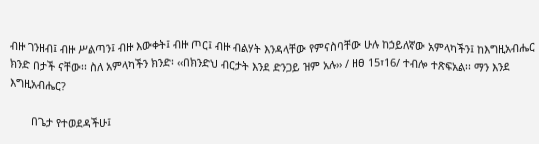ብዙ ገንዘብ፤ ብዙ ሥልጣን፤ ብዙ እውቀት፤ ብዙ ጦር፤ ብዙ ብልሃት እንዳላቸው የምናስባቸው ሁሉ ከኃይለኛው አምላካችን፤ ከእግዚአብሔር ክንድ በታች ናቸው፡፡ ስለ አምላካችን ክንድ፡ ‹‹በክንድህ ብርታት እንደ ድንጋይ ዝም አሉ›› / ዘፀ 15፣16/ ተብሎ ተጽፍአል፡፡ ማን እንደ እግዚአብሔር?

       በጌታ የተወደዳችሁ፤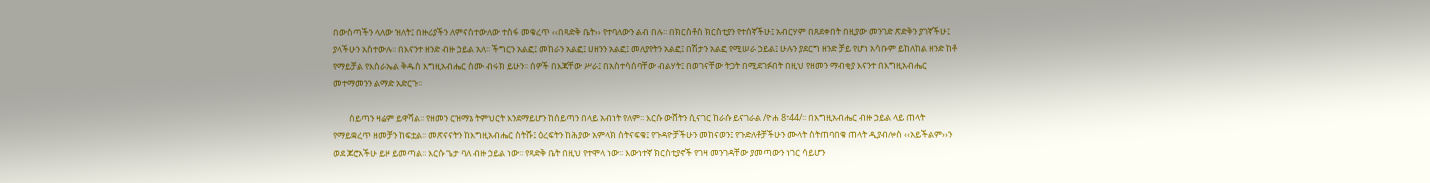በውስጣችን ላለው ዝለት፤ በዙሪያችን ለምናስተውለው ተስፋ መቁረጥ ‹‹በጻድቅ ቤት›› የተባለውን ልብ በሉ፡፡ በክርስቶስ ክርስቲያን የተሰኛችሁ፤ አብርሃም በጸደቀበት በዚያው መንገድ ጽድቅን ያገኛችሁ፤ ያላችሁን አስተውሉ፡፡ በእናንተ ዘንድ ብዙ ኃይል አለ፡፡ ችግርን አልፎ፤ መከራን አልፎ፤ ሀዘንን አልፎ፤ መለያየትን አልፎ፤ በሽታን አልፎ የሚሠራ ኃይል፤ ሁሉን ያደርግ ዘንድ ቻይ የሆነ አሳቡም ይከለከል ዘንድ ከቶ የማይቻል የእስራኤል ቅዱስ እግዚአብሔር ስሙ ብሩክ ይሁን፡፡ ሰዎች በእጃቸው ሥራ፤ በአስተሳሰባቸው ብልሃት፤ በወገናቸው ትጋት በሚደገፉበት በዚህ የዘመን ማብቂያ እናንተ በእግዚአብሔር መተማመንን ልማድ አድርጉ፡፡

        ሰይጣን ዛሬም ይዋሻል፡፡ የዘመን ርዝማኔ ትምህርት እንደማይሆን ከሰይጣን በላይ አብነት የለም፡፡ እርሱ ውሸትን ሲናገር ከራሱ ይናገራል /ዮሐ 8፣44/፡፡ በእግዚአብሔር ብዙ ኃይል ላይ ጠላት የማይቋረጥ ዘመቻን ከፍቷል፡፡ መጽናናትን ከእግዚአብሔር ስትሹ፤ ዕረፍትን ከሕያው አምላክ ስትናፍቁ፤ የጉዳዮቻችሁን መከናወን፤ የጉድለቶቻችሁን ሙላት ስትጠባበቁ ጠላት ዲያብሎስ ‹‹አይችልም››ን ወደ ጆሮአችሁ ይዞ ይመጣል፡፡ እርሱ ጌታ ባለ ብዙ ኃይል ነው፡፡ የጻድቅ ቤት በዚህ የተሞላ ነው፡፡ እውነተኛ ክርስቲያኖች የገዛ መንገዳቸው ያመጣውን ነገር ሳይሆን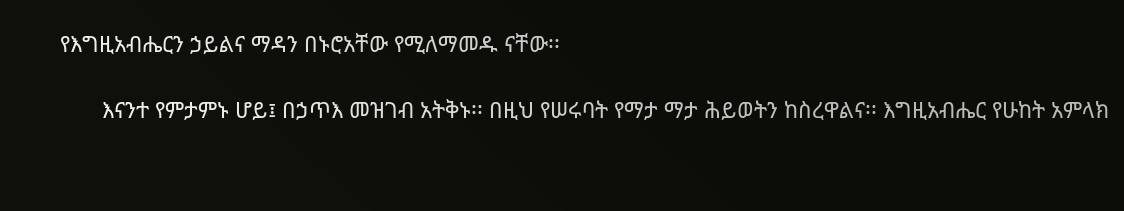የእግዚአብሔርን ኃይልና ማዳን በኑሮአቸው የሚለማመዱ ናቸው፡፡

       እናንተ የምታምኑ ሆይ፤ በኃጥእ መዝገብ አትቅኑ፡፡ በዚህ የሠሩባት የማታ ማታ ሕይወትን ከስረዋልና፡፡ እግዚአብሔር የሁከት አምላክ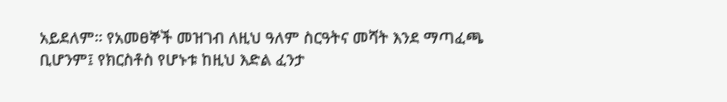አይደለም፡፡ የአመፀኞች መዝገብ ለዚህ ዓለም ስርዓትና መሻት እንደ ማጣፈጫ ቢሆንም፤ የክርስቶስ የሆኑቱ ከዚህ እድል ፈንታ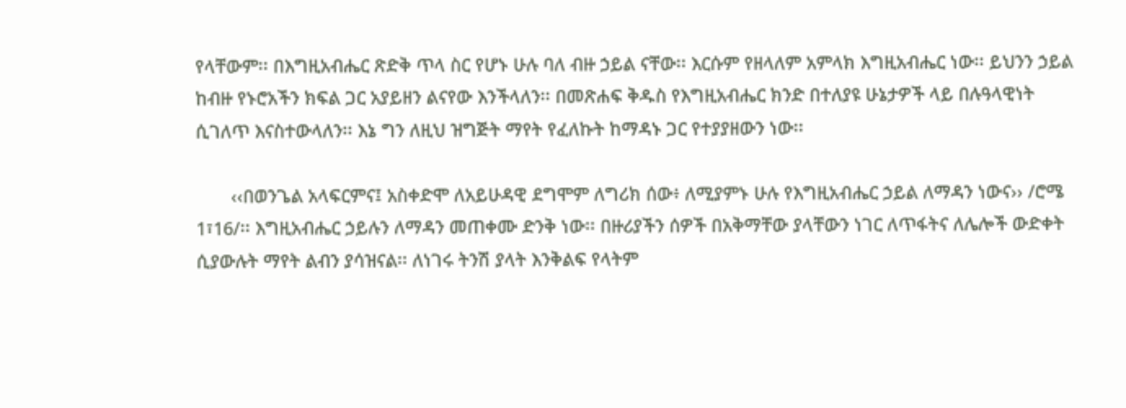የላቸውም፡፡ በእግዚአብሔር ጽድቅ ጥላ ስር የሆኑ ሁሉ ባለ ብዙ ኃይል ናቸው፡፡ እርሱም የዘላለም አምላክ እግዚአብሔር ነው፡፡ ይህንን ኃይል ከብዙ የኑሮአችን ክፍል ጋር አያይዘን ልናየው እንችላለን፡፡ በመጽሐፍ ቅዱስ የእግዚአብሔር ክንድ በተለያዩ ሁኔታዎች ላይ በሉዓላዊነት ሲገለጥ እናስተውላለን፡፡ እኔ ግን ለዚህ ዝግጅት ማየት የፈለኩት ከማዳኑ ጋር የተያያዘውን ነው፡፡

       ‹‹በወንጌል አላፍርምና፤ አስቀድሞ ለአይሁዳዊ ደግሞም ለግሪክ ሰው፥ ለሚያምኑ ሁሉ የእግዚአብሔር ኃይል ለማዳን ነውና›› /ሮሜ 1፣16/፡፡ እግዚአብሔር ኃይሉን ለማዳን መጠቀሙ ድንቅ ነው፡፡ በዙሪያችን ሰዎች በአቅማቸው ያላቸውን ነገር ለጥፋትና ለሌሎች ውድቀት ሲያውሉት ማየት ልብን ያሳዝናል፡፡ ለነገሩ ትንሽ ያላት እንቅልፍ የላትም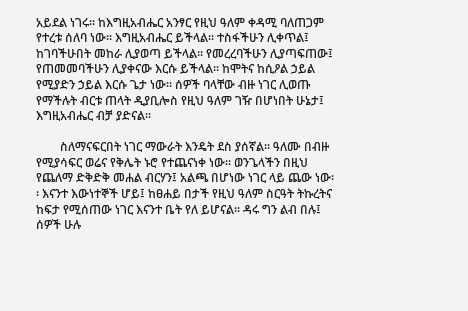አይደል ነገሩ፡፡ ከእግዚአብሔር አንፃር የዚህ ዓለም ቀዳሚ ባለጠጋም የተረቱ ሰለባ ነው፡፡ እግዚአብሔር ይችላል፡፡ ተስፋችሁን ሊቀጥል፤ ከገባችሁበት መከራ ሊያወጣ ይችላል፡፡ የመረረባችሁን ሊያጣፍጠው፤ የጠመመባችሁን ሊያቀናው እርሱ ይችላል፡፡ ከሞትና ከሲዖል ኃይል የሚያድን ኃይል እርሱ ጌታ ነው፡፡ ሰዎች ባላቸው ብዙ ነገር ሊወጡ የማችሉት ብርቱ ጠላት ዲያቢሎስ የዚህ ዓለም ገዥ በሆነበት ሁኔታ፤ እግዚአብሔር ብቻ ያድናል፡፡

        ስለማናፍርበት ነገር ማውራት እንዴት ደስ ያሰኛል፡፡ ዓለሙ በብዙ የሚያሳፍር ወሬና የቅሌት ኑሮ የተጨናነቀ ነው፡፡ ወንጌላችን በዚህ የጨለማ ድቅድቅ መሐል ብርሃን፤ አልጫ በሆነው ነገር ላይ ጨው ነው፡፡ እናንተ እውነተኞች ሆይ፤ ከፀሐይ በታች የዚህ ዓለም ስርዓት ትኩረትና ከፍታ የሚሰጠው ነገር እናንተ ቤት የለ ይሆናል፡፡ ዳሩ ግን ልብ በሉ፤ ሰዎች ሁሉ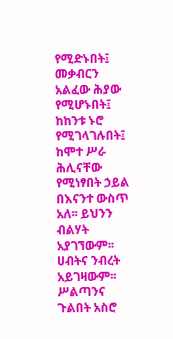የሚድኑበት፤ መቃብርን አልፈው ሕያው የሚሆኑበት፤ ከከንቱ ኑሮ የሚገላገሉበት፤ ከሞተ ሥራ ሕሊናቸው የሚነፃበት ኃይል በእናንተ ውስጥ አለ፡፡ ይህንን ብልሃት አያገኘውም፡፡ ሀብትና ንብረት አይገዛውም፡፡ ሥልጣንና ጉልበት አስሮ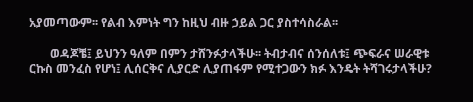አያመጣውም፡፡ የልብ እምነት ግን ከዚህ ብዙ ኃይል ጋር ያስተሳስራል፡፡

       ወዳጆቼ፤ ይህንን ዓለም በምን ታሸንፉታላችሁ፡፡ ትብታብና ሰንሰለቱ፤ ጭፍራና ሠራዊቱ ርኩስ መንፈስ የሆነ፤ ሊሰርቅና ሊያርድ ሊያጠፋም የሚተጋውን ክፉ እንዴት ትሻገሩታላችሁ?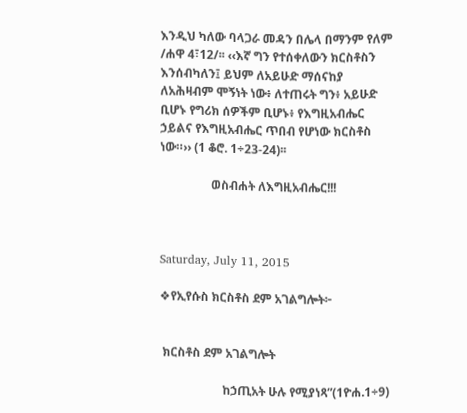እንዲህ ካለው ባላጋራ መዳን በሌላ በማንም የለም /ሐዋ 4፣12/፡፡ ‹‹እኛ ግን የተሰቀለውን ክርስቶስን እንሰብካለን፤ ይህም ለአይሁድ ማሰናከያ ለአሕዛብም ሞኝነት ነው፥ ለተጠሩት ግን፥ አይሁድ ቢሆኑ የግሪክ ሰዎችም ቢሆኑ፥ የእግዚአብሔር ኃይልና የእግዚአብሔር ጥበብ የሆነው ክርስቶስ ነው።›› (1 ቆሮ. 1÷23-24)፡፡

                 ወስብሐት ለእግዚአብሔር!!!



Saturday, July 11, 2015

❖የኢየሱስ ክርስቶስ ደም አገልግሎት፦


 ክርስቶስ ደም አገልግሎት

                     ከኃጢአት ሁሉ የሚያነጻ”(1ዮሐ.1÷9)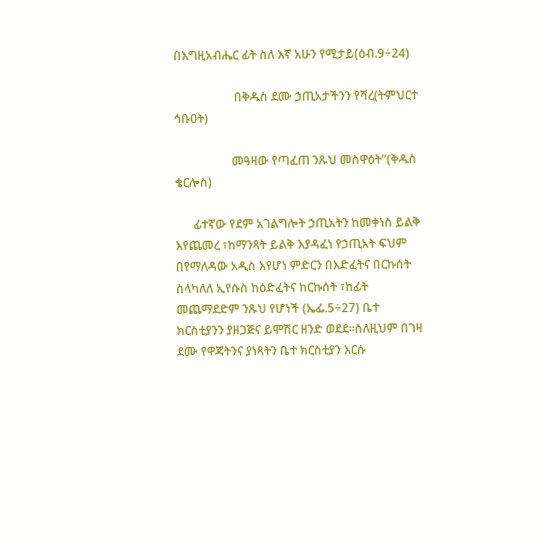በእግዚአብሔር ፊት ስለ እኛ አሁን የሚታይ(ዕብ.9÷24)

                    በቅዱስ ደሙ ኃጢአታችንን የሻረ(ትምህርተ ኅቡዐት)

                   መዓዛው የጣፈጠ ንጹህ መስዋዕት”(ቅዱስ ቄርሎስ)

      ፊተኛው የደም አገልግሎት ኃጢአትን ከመቀነስ ይልቅ እየጨመረ ፣ከማንጻት ይልቅ እያዳፈነ የኃጢአት ፍህም በየማለዳው አዲስ እየሆነ ምድርን በእድፈትና በርኩሰት ስላካለለ ኢየሱስ ከዕድፈትና ከርኩሰት ፣ከፊት መጨማደድም ንጹህ የሆነች (ኤፌ.5÷27) ቤተ  ክርስቲያንን ያዘጋጅና ይሞሽር ዘንድ ወደደ፡፡ስለዚህም በገዛ ደሙ የዋጃትንና ያነጻትን ቤተ ክርስቲያን እርሱ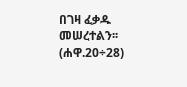በገዛ ፈቃዱ መሠረተልን፡፡ (ሐዋ.20÷28)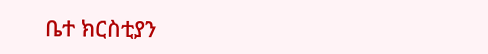ቤተ ክርስቲያን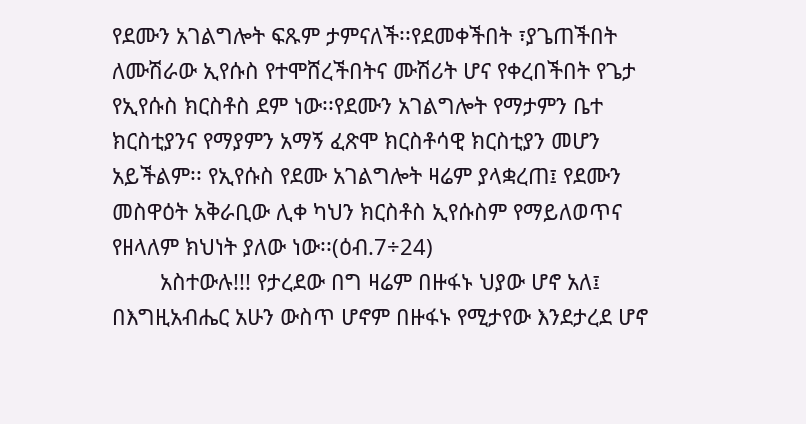የደሙን አገልግሎት ፍጹም ታምናለች፡፡የደመቀችበት ፣ያጌጠችበት ለሙሽራው ኢየሱስ የተሞሸረችበትና ሙሽሪት ሆና የቀረበችበት የጌታ የኢየሱስ ክርስቶስ ደም ነው፡፡የደሙን አገልግሎት የማታምን ቤተ ክርስቲያንና የማያምን አማኝ ፈጽሞ ክርስቶሳዊ ክርስቲያን መሆን አይችልም፡፡ የኢየሱስ የደሙ አገልግሎት ዛሬም ያላቋረጠ፤ የደሙን መስዋዕት አቅራቢው ሊቀ ካህን ክርስቶስ ኢየሱስም የማይለወጥና የዘላለም ክህነት ያለው ነው፡፡(ዕብ.7÷24)
        አስተውሉ!!! የታረደው በግ ዛሬም በዙፋኑ ህያው ሆኖ አለ፤ በእግዚአብሔር አሁን ውስጥ ሆኖም በዙፋኑ የሚታየው እንደታረደ ሆኖ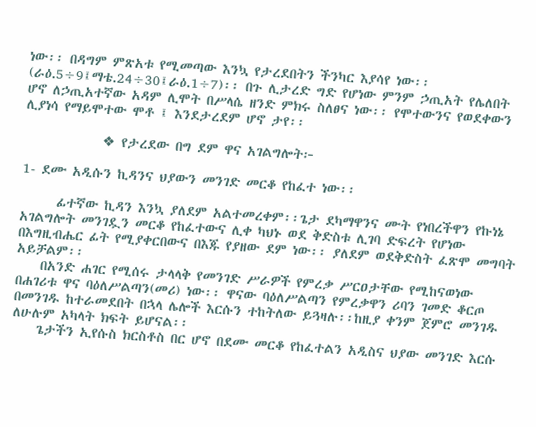ነው፡፡ በዳግም ምጽአቱ የሚመጣው እንኳ የታረደበትን ችንካር እያሳየ ነው፡፡(ራዕ.5÷9፤ማቴ.24÷30፤ራዕ.1÷7)፡፡ በጉ ሊታረድ ግድ የሆነው ምንም ኃጢአት የሌለበት ሆኖ ለኃጢአተኛው አዳም ሊሞት በሥላሴ ዘንድ ምክሩ ስለፀና ነው፡፡ የሞተውንና የወደቀውን ሊያነሳ የማይሞተው ሞቶ ፤ እንደታረደም ሆኖ ታየ፡፡

             ❖ የታረደው በግ ደም ዋና አገልግሎት፦

1- ደሙ አዲሱን ኪዳንና ህያውን መንገድ መርቆ የከፈተ ነው፡፡

      ፊተኛው ኪዳን እንኳ ያለደም አልተመረቀም፡፡ጌታ ደካማዋንና ሙት የነበረችዋን የኩነኔ አገልግሎት መንገዷን መርቆ የከፈተውና ሊቀ ካህኑ ወደ ቅድስቱ ሊገባ ድፍረት የሆነው በእግዚብሔር ፊት የሚያቀርበውና በእጁ የያዘው ደም ነው፡፡ ያለደም ወደቅድስት ፈጽሞ መግባት አይቻልም፡፡
    በአንድ ሐገር የሚሰሩ ታላላቅ የመንገድ ሥራዎች የምረቃ ሥርዐታቸው የሚከናወነው በሐገሪቱ ዋና ባዕለሥልጣን(መሪ) ነው፡፡ ዋናው ባዕለሥልጣን የምረቃዋን ሪባን ገመድ ቆርጦ በመንገዱ ከተራመደበት በኋላ ሌሎች እርሱን ተከትለው ይጓዛሉ፡፡ከዚያ ቀንም ጀምሮ መንገዱ ለሁሉም አካላት ክፍት ይሆናል፡፡
    ጌታችን ኢየሱስ ክርስቶስ በር ሆኖ በደሙ መርቆ የከፈተልን አዲስና ህያው መንገድ እርሱ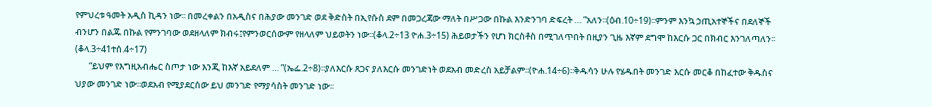የምህረቱ ዓመት አዲስ ኪዳን ነው፡፡ በመረቀልን በአዲስና በሕያው መንገድ ወደ ቅድስት በኢየሱስ ደም በመጋረጃው ማለት በሥጋው በኩል እንድንገባ ድፍረት … ”አለን፡፡(ዕብ.10÷19)፡፡ምንም እንኳ ኃጢአተኞችና በደለኞች ብንሆን በልጁ በኩል የምንገባው ወደዘላለም ክብሩ፤የምንወርሰውም የዘላለም ህይወትን ነው፡፡(ቆላ.2÷13 ዮሐ.3÷15) ሕይወታችን የሆነ ክርስቶስ በሚገለጥበት በዚያን ጊዜ እኛም ደግሞ ከእርሱ ጋር በክብር እንገለጣለን፡፡(ቆላ.3÷41ተሰ.4÷17)
       “ይህም የእግዚአብሔር ስጦታ ነው እንጂ ከእኛ አይደለም … ”(ኤፌ.2÷8)፡፡ያለእርሱ ጸጋና ያለእርሱ መንገድነት ወደአብ መድረስ አይቻልም፡፡(ዮሐ.14÷6)፡፡ቅዱሳን ሁሉ የሄዱበት መንገድ እርሱ መርቆ በከፈተው ቅዱስና ህያው መንገድ ነው፡፡ወደአብ የሚያደርሰው ይህ መንገድ የማያሳስት መንገድ ነው፡፡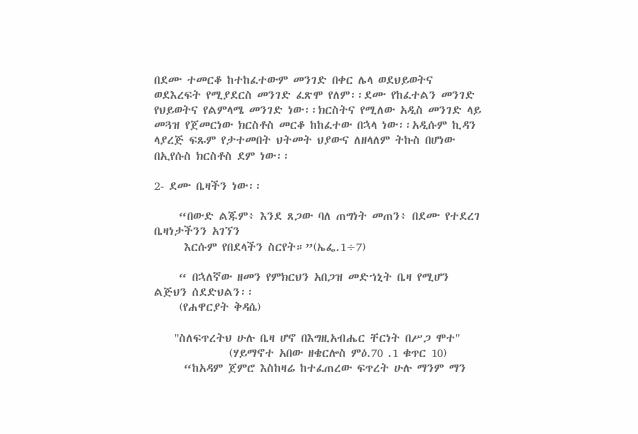በደሙ ተመርቆ ከተከፈተውም መንገድ በቀር ሌላ ወደህይወትና ወደእረፍት የሚያደርስ መንገድ ፈጽሞ የለም፡፡ደሙ የከፈተልን መንገድ የህይወትና የልምላሜ መንገድ ነው፡፡ክርስትና የሚለው አዲስ መንገድ ላይ መጓዝ የጀመርነው ክርስቶስ መርቆ ከከፈተው በኋላ ነው፡፡አዲሱም ኪዳን ላያረጅ ፍጹም የታተመበት ህትመት ህያውና ለዘላለም ትኩስ በሆነው በኢየሱስ ክርስቶስ ደም ነው፡፡

2- ደሙ ቤዛችን ነው፡፡

     “በውድ ልጁም፥ እንደ ጸጋው ባለ ጠግነት መጠን፥ በደሙ የተደረገ ቤዛነታችንን አገኘን
      እርሱም የበደላችን ስርየት።”(ኤፌ.1÷7)

     “ በኋለኛው ዘመን የምክርህን አበጋዝ መድኀኒት ቤዛ የሚሆን ልጅህን ሰደድህልን፡፡
     (የሐዋርያት ቅዳሴ)

    "ስለፍጥረትህ ሁሉ ቤዛ ሆኖ በእግዚአብሔር ቸርነት በሥጋ ሞተ"
               (ሃይማኖተ አበው ዘቄርሎስ ምዕ.70 .1 ቁጥር 10)
      “ከአዳም ጀምሮ እስከዛሬ ከተፈጠረው ፍጥረት ሁሉ ማንም ማን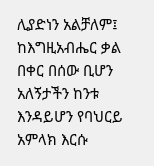ሊያድነን አልቻለም፤ ከእግዚአብሔር ቃል በቀር በሰው ቢሆን አለኝታችን ከንቱ እንዳይሆን የባህርይ አምላክ እርሱ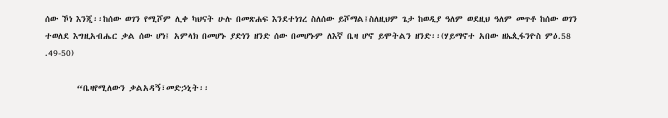ሰው ኾነ እንጂ፡፡ከሰው ወገን የሚሾም ሊቀ ካህናት ሁሉ በመጽሐፍ እንደተነገረ ስለሰው ይሾማል፤ስለዚህም ጌታ ከወዲያ ዓለም ወደዚህ ዓለም መጥቶ ከሰው ወገን ተወለደ እግዚአብሔር ቃል ሰው ሆነ፤ አምላክ በመሆኑ ያድነን ዘንድ ሰው በመሆኑም ለእኛ ቤዛ ሆኖ ይሞትልን ዘንድ፡፡(ሃይማኖተ አበው ዘኤጲፋንዮስ ምዕ.58 .49-50)

        “ቤዛየሚለውን ቃልአዳኝ፣መድኃኒት፡፡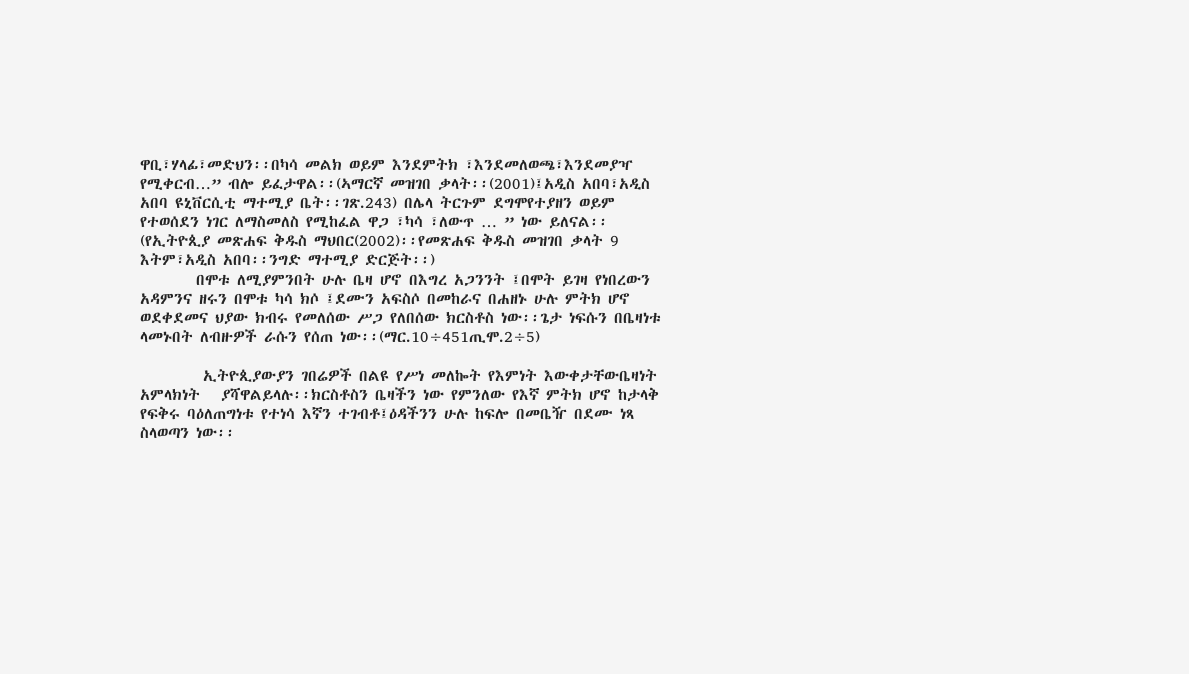ዋቢ፣ሃላፊ፣መድህን፡፡በካሳ መልክ ወይም እንደምትክ ፣እንደመለወጫ፣እንደመያዣ የሚቀርብ…” ብሎ ይፈታዋል፡፡(ኣማርኛ መዝገበ ቃላት፡፡(2001)፤አዲስ አበባ፣አዲስ አበባ ዩኒቨርሲቲ ማተሚያ ቤት፡፡ገጽ.243) በሌላ ትርጉም ደግሞየተያዘን ወይም የተወሰደን ነገር ለማስመለስ የሚከፈል ዋጋ ፣ካሳ ፣ለውጥ … ” ነው ይለናል፡፡(የኢትዮጲያ መጽሐፍ ቅዱስ ማህበር(2002)፡፡የመጽሐፍ ቅዱስ መዝገበ ቃላት 9 እትም፣አዲስ አበባ፡፡ንግድ ማተሚያ ድርጅት፡፡)
        በሞቱ ለሚያምንበት ሁሉ ቤዛ ሆኖ በእግረ አጋንንት ፤በሞት ይገዛ የነበረውን አዳምንና ዘሩን በሞቱ ካሳ ክሶ ፤ደሙን አፍስሶ በመከራና በሐዘኑ ሁሉ ምትክ ሆኖ ወደቀደመና ህያው ክብሩ የመለሰው ሥጋ የለበሰው ክርስቶስ ነው፡፡ጌታ ነፍሱን በቤዛነቱ ላመኑበት ለብዙዎች ራሱን የሰጠ ነው፡፡(ማር.10÷451ጢሞ.2÷5)

         ኢትዮጲያውያን ገበሬዎች በልዩ የሥነ መለኰት የእምነት እውቀታቸውቤዛነት አምላክነት   ያሻዋልይላሉ፡፡ክርስቶስን ቤዛችን ነው የምንለው የእኛ ምትክ ሆኖ ከታላቅ የፍቅሩ ባዕለጠግነቱ የተነሳ እኛን ተገብቶ፤ዕዳችንን ሁሉ ከፍሎ በመቤዥ በደሙ ነጻ ስላወጣን ነው፡፡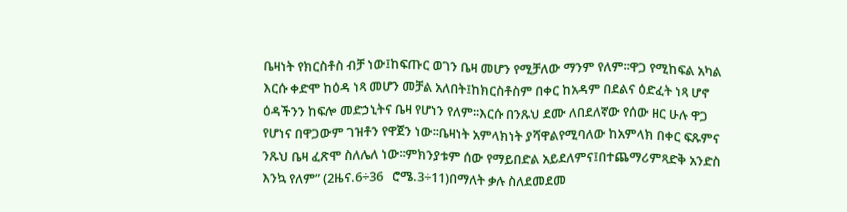ቤዛነት የክርስቶስ ብቻ ነው፤ከፍጡር ወገን ቤዛ መሆን የሚቻለው ማንም የለም፡፡ዋጋ የሚከፍል አካል እርሱ ቀድሞ ከዕዳ ነጻ መሆን መቻል አለበት፤ከክርስቶስም በቀር ከአዳም በደልና ዕድፈት ነጻ ሆኖ ዕዳችንን ከፍሎ መድኃኒትና ቤዛ የሆነን የለም፡፡እርሱ በንጹህ ደሙ ለበደለኛው የሰው ዘር ሁሉ ዋጋ የሆነና በዋጋውም ገዝቶን የዋጀን ነው፡፡ቤዛነት አምላክነት ያሻዋልየሚባለው ከአምላክ በቀር ፍጹምና ንጹህ ቤዛ ፈጽሞ ስለሌለ ነው፡፡ምክንያቱም ሰው የማይበድል አይደለምና፤በተጨማሪምጻድቅ አንድስ እንኳ የለም” (2ዜና.6÷36   ሮሜ.3÷11)በማለት ቃሉ ስለደመደመ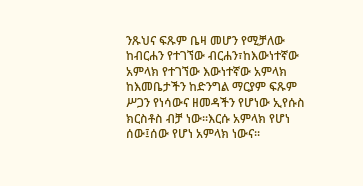ንጹህና ፍጹም ቤዛ መሆን የሚቻለው ከብርሐን የተገኘው ብርሐን፣ከእውነተኛው አምላክ የተገኘው እውነተኛው አምላክ ከእመቤታችን ከድንግል ማርያም ፍጹም ሥጋን የነሳውና ዘመዳችን የሆነው ኢየሱስ ክርስቶስ ብቻ ነው፡፡እርሱ አምላክ የሆነ ሰው፤ሰው የሆነ አምላክ ነውና፡፡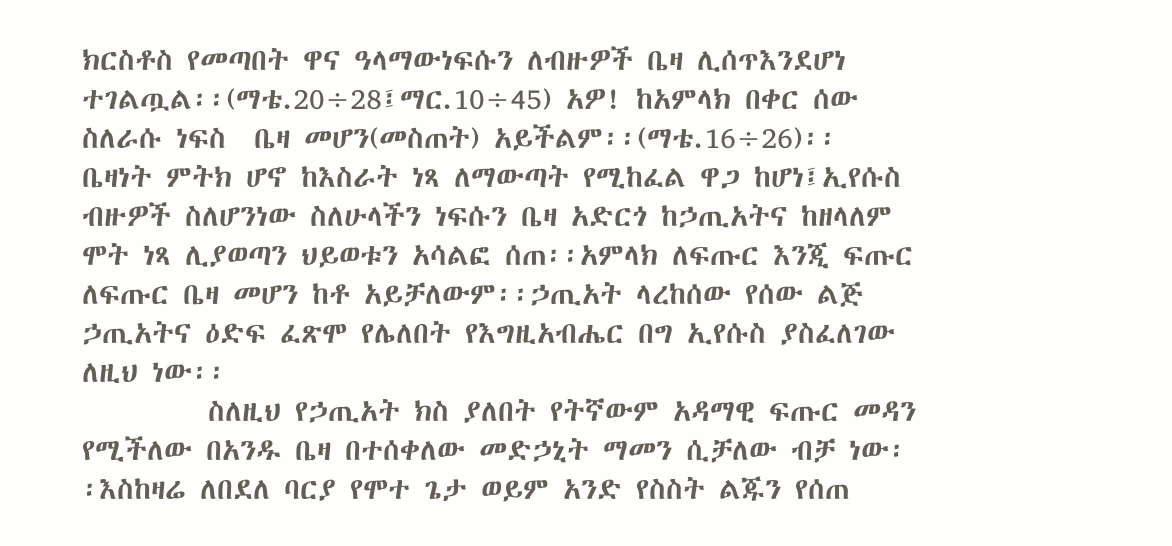ክርስቶስ የመጣበት ዋና ዓላማውነፍሱን ለብዙዎች ቤዛ ሊሰጥእንደሆነ ተገልጧል፡፡(ማቴ.20÷28፤ማር.10÷45) አዎ! ከአምላክ በቀር ሰው ስለራሱ ነፍስ  ቤዛ መሆን(መስጠት) አይችልም፡፡(ማቴ.16÷26)፡፡ ቤዛነት ምትክ ሆኖ ከእስራት ነጻ ለማውጣት የሚከፈል ዋጋ ከሆነ፤ኢየሱስ ብዙዎች ስለሆንነው ስለሁላችን ነፍሱን ቤዛ አድርጎ ከኃጢአትና ከዘላለም ሞት ነጻ ሊያወጣን ህይወቱን አሳልፎ ሰጠ፡፡አምላክ ለፍጡር እንጂ ፍጡር ለፍጡር ቤዛ መሆን ከቶ አይቻለውም፡፡ኃጢአት ላረከሰው የሰው ልጅ ኃጢአትና ዕድፍ ፈጽሞ የሌለበት የእግዚአብሔር በግ ኢየሱስ ያስፈለገው ለዚህ ነው፡፡
         ስለዚህ የኃጢአት ክስ ያለበት የትኛውም አዳማዊ ፍጡር መዳን የሚችለው በአንዱ ቤዛ በተሰቀለው መድኃኒት ማመን ሲቻለው ብቻ ነው፡፡እስከዛሬ ለበደለ ባርያ የሞተ ጌታ ወይም አንድ የስስት ልጁን የሰጠ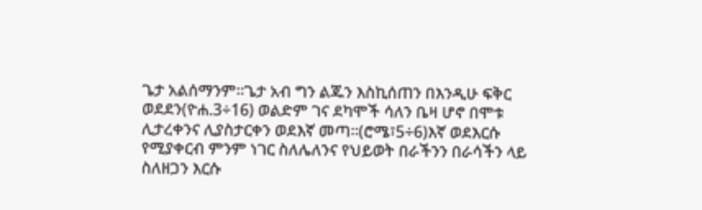ጌታ አልሰማንም፡፡ጌታ አብ ግን ልጁን እስኪሰጠን በእንዲሁ ፍቅር ወደደን(ዮሐ.3÷16) ወልድም ገና ደካሞች ሳለን ቤዛ ሆኖ በሞቱ ሊታረቀንና ሊያስታርቀን ወደእኛ መጣ፡፡(ሮሜ፣5÷6)እኛ ወደእርሱ የሚያቀርብ ምንም ነገር ስለሌለንና የህይወት በራችንን በራሳችን ላይ ስለዘጋን እርሱ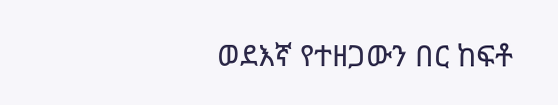ወደእኛ የተዘጋውን በር ከፍቶ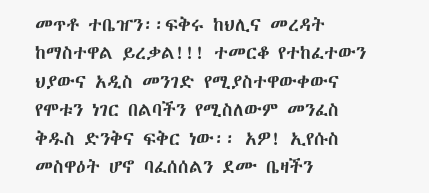መጥቶ ተቤዠን፡፡ፍቅሩ ከህሊና መረዳት ከማስተዋል ይረቃል!!! ተመርቆ የተከፈተውን ህያውና አዲስ መንገድ የሚያስተዋውቀውና የሞቱን ነገር በልባችን የሚስለውም መንፈስ ቅዱስ ድንቅና ፍቅር ነው፡፡ አዎ! ኢየሱስ መስዋዕት ሆኖ ባፈሰሰልን ደሙ ቤዛችን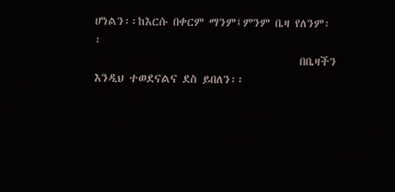ሆነልን፡፡ከእርሱ በቀርም ማንም፤ምንም ቤዛ የለንም፡፡
                                         በቤዛችን እንዲህ ተወደናልና ደስ ይበለን፡፡